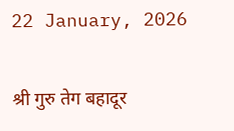22 January, 2026

श्री गुरु तेग बहादूर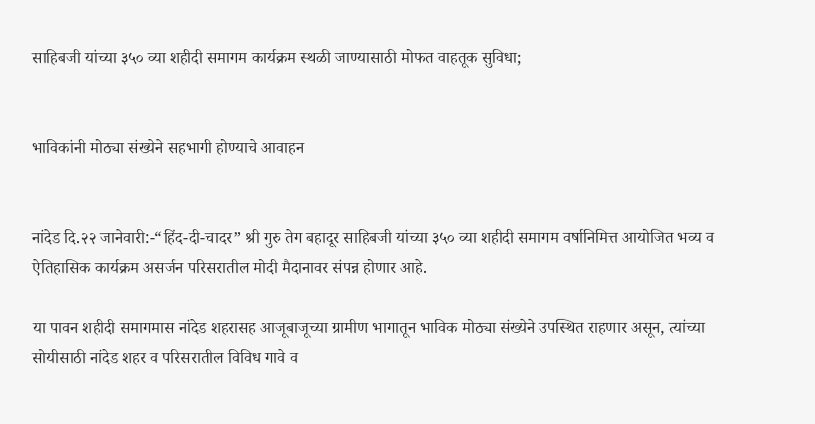साहिबजी यांच्या ३५० व्या शहीदी समागम कार्यक्रम स्थळी जाण्यासाठी मोफत वाहतूक सुविधा;


भाविकांनी मोठ्या संख्येने सहभागी होण्याचे आवाहन


नांदेड दि.२२ जानेवारी:-“हिंद-दी-चादर” श्री गुरु तेग बहादूर साहिबजी यांच्या ३५० व्या शहीदी समागम वर्षानिमित्त आयोजित भव्य व ऐतिहासिक कार्यक्रम असर्जन परिसरातील मोदी मैदानावर संपन्न होणार आहे.

या पावन शहीदी समागमास नांदेड शहरासह आजूबाजूच्या ग्रामीण भागातून भाविक मोठ्या संख्येने उपस्थित राहणार असून, त्यांच्या सोयीसाठी नांदेड शहर व परिसरातील विविध गावे व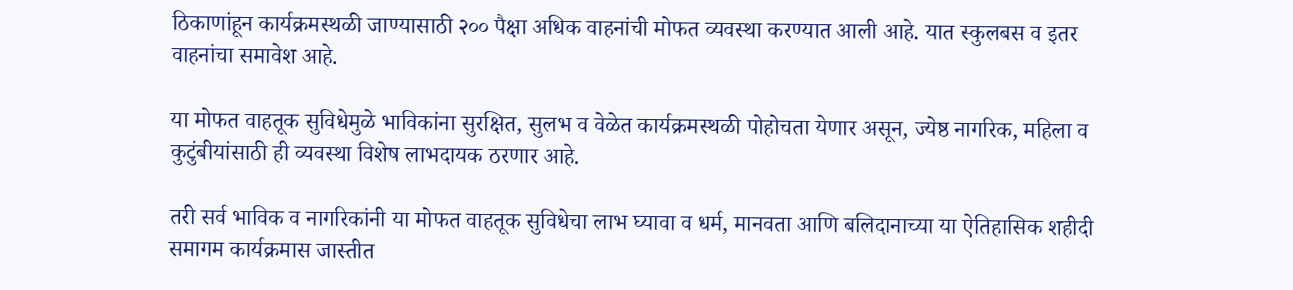ठिकाणांहून कार्यक्रमस्थळी जाण्यासाठी २०० पैक्षा अधिक वाहनांची मोफत व्यवस्था करण्यात आली आहे. यात स्कुलबस व इतर वाहनांचा समावेश आहे.

या मोफत वाहतूक सुविधेमुळे भाविकांना सुरक्षित, सुलभ व वेळेत कार्यक्रमस्थळी पोहोचता येणार असून, ज्येष्ठ नागरिक, महिला व कुटुंबीयांसाठी ही व्यवस्था विशेष लाभदायक ठरणार आहे.

तरी सर्व भाविक व नागरिकांनी या मोफत वाहतूक सुविधेचा लाभ घ्यावा व धर्म, मानवता आणि बलिदानाच्या या ऐतिहासिक शहीदी समागम कार्यक्रमास जास्तीत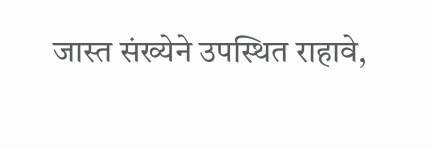जास्त संख्येने उपस्थित राहावे,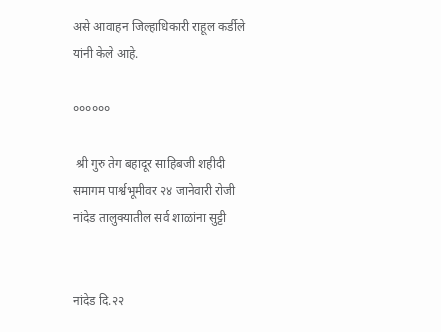असे आवाहन जिल्हाधिकारी राहूल कर्डीले यांनी केले आहे.

००००००

 श्री गुरु तेग बहादूर साहिबजी शहीदी समागम पार्श्वभूमीवर २४ जानेवारी रोजी नांदेड तालुक्यातील सर्व शाळांना सुट्टी


नांदेड दि.२२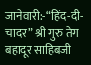जानेवारी:-“हिंद-दी-चादर” श्री गुरु तेग बहादूर साहिबजी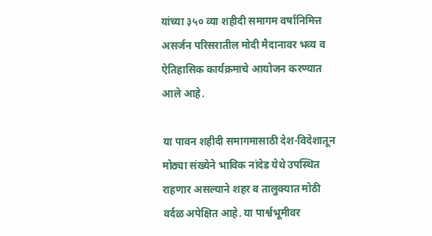यांच्या ३५० व्या शहीदी समागम वर्षानिमित्त असर्जन परिसरातील मोदी मैदानावर भव्य व ऐतिहासिक कार्यक्रमाचे आयोजन करण्यात आले आहे.

या पावन शहीदी समागमासाठी देश-विदेशातून मोठ्या संख्येने भाविक नांदेड येथे उपस्थित राहणार असल्याने शहर व तालुक्यात मोठी वर्दळ अपेक्षित आहे. या पार्श्वभूमीवर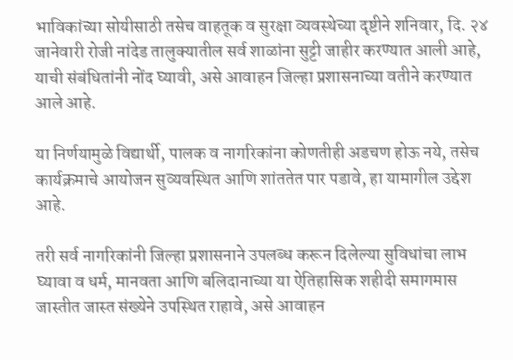भाविकांच्या सोयीसाठी तसेच वाहतूक व सुरक्षा व्यवस्थेच्या दृष्टीने शनिवार, दि. २४ जानेवारी रोजी नांदेड तालुक्यातील सर्व शाळांना सुट्टी जाहीर करण्यात आली आहे, याची संबंधितांनी नोंद घ्यावी, असे आवाहन जिल्हा प्रशासनाच्या वतीने करण्यात आले आहे.

या निर्णयामुळे विद्यार्थी, पालक व नागरिकांना कोणतीही अडचण होऊ नये, तसेच कार्यक्रमाचे आयोजन सुव्यवस्थित आणि शांततेत पार पडावे, हा यामागील उद्देश आहे.

तरी सर्व नागरिकांनी जिल्हा प्रशासनाने उपलब्ध करून दिलेल्या सुविधांचा लाभ घ्यावा व धर्म, मानवता आणि बलिदानाच्या या ऐतिहासिक शहीदी समागमास जास्तीत जास्त संख्येने उपस्थित राहावे, असे आवाहन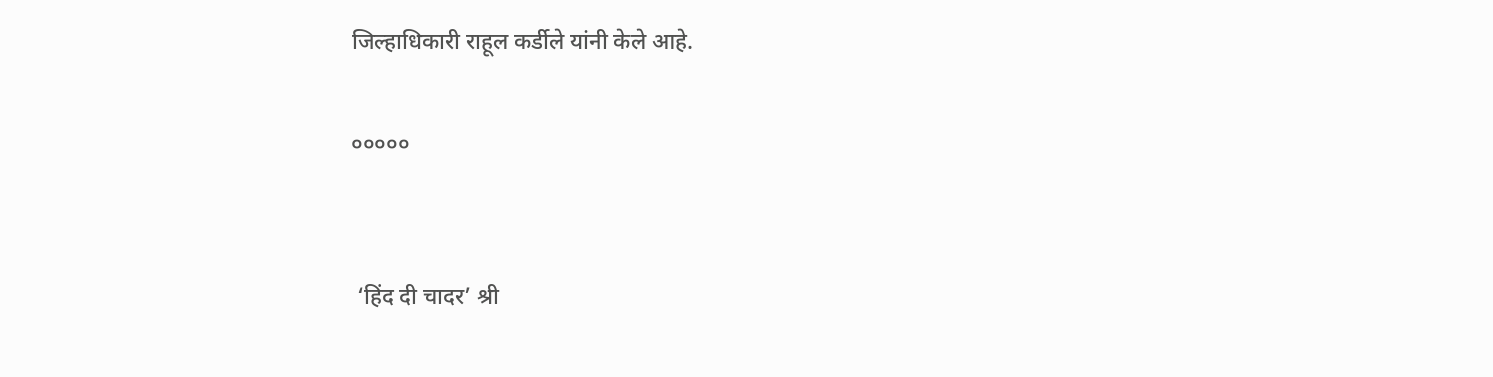जिल्हाधिकारी राहूल कर्डीले यांनी केले आहे.

०००००


 ‘हिंद दी चादर’ श्री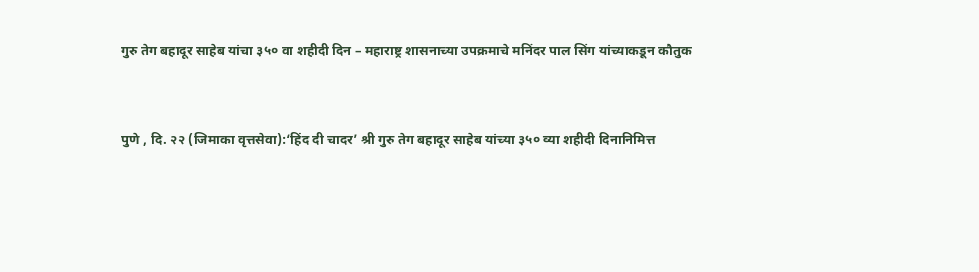गुरु तेग बहादूर साहेब यांचा ३५० वा शहीदी दिन – महाराष्ट्र शासनाच्या उपक्रमाचे मनिंदर पाल सिंग यांच्याकडून कौतुक


पुणे , दि. २२ (जिमाका वृत्तसेवा):‘हिंद दी चादर’ श्री गुरु तेग बहादूर साहेब यांच्या ३५० व्या शहीदी दिनानिमित्त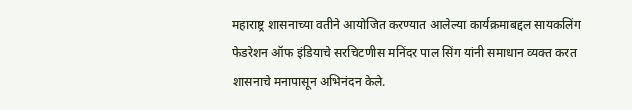महाराष्ट्र शासनाच्या वतीने आयोजित करण्यात आलेल्या कार्यक्रमाबद्दल सायकलिंग फेडरेशन ऑफ इंडियाचे सरचिटणीस मनिंदर पाल सिंग यांनी समाधान व्यक्त करत शासनाचे मनापासून अभिनंदन केले.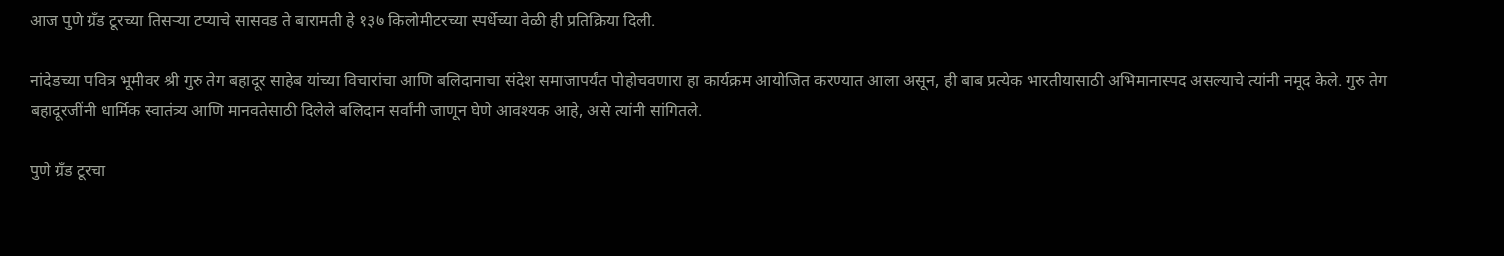आज पुणे ग्रँड टूरच्या तिसऱ्या टप्याचे सासवड ते बारामती हे १३७ किलोमीटरच्या स्पर्धेच्या वेळी ही प्रतिक्रिया दिली.

नांदेडच्या पवित्र भूमीवर श्री गुरु तेग बहादूर साहेब यांच्या विचारांचा आणि बलिदानाचा संदेश समाजापर्यंत पोहोचवणारा हा कार्यक्रम आयोजित करण्यात आला असून, ही बाब प्रत्येक भारतीयासाठी अभिमानास्पद असल्याचे त्यांनी नमूद केले. गुरु तेग बहादूरजींनी धार्मिक स्वातंत्र्य आणि मानवतेसाठी दिलेले बलिदान सर्वांनी जाणून घेणे आवश्यक आहे, असे त्यांनी सांगितले.

पुणे ग्रँड टूरचा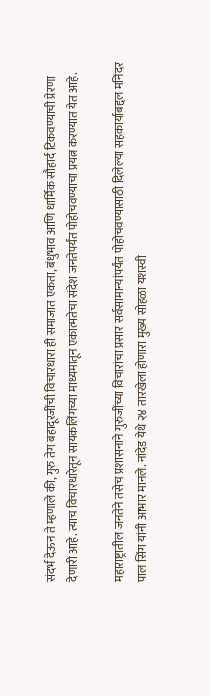संदर्भ देऊन ते म्हणाले की, गुरु तेग बहादूरजींची विचारधारा ही समाजात एकता, बंधुभाव आणि धार्मिक सौहार्द टिकवण्याची प्रेरणा देणारी आहे. त्याच विचारधारेतून सायकलिंगच्या माध्यमातून एकात्मतेचा संदेश जनतेपर्यंत पोहोचवण्याचा प्रयत्न करण्यात येत आहे.

महाराष्ट्रातील जनतेने तसेच प्रशासनाने गुरुजींच्या विचारांचा प्रसार सर्वसामान्यांपर्यंत पोहोचवण्यासाठी दिलेल्या सहकार्याबद्दल मनिंदर पाल सिंग यांनी आभार मानले. नांदेड येथे २४ तारखेला होणारा मुख्य सोहळा यशस्वी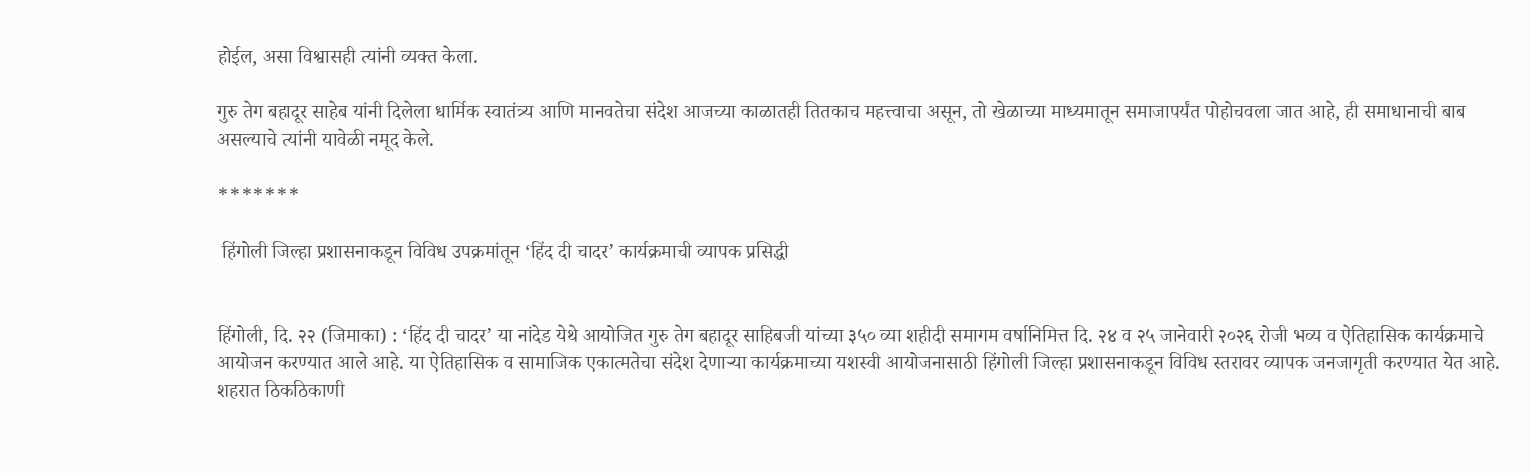होईल, असा विश्वासही त्यांनी व्यक्त केला.

गुरु तेग बहादूर साहेब यांनी दिलेला धार्मिक स्वातंत्र्य आणि मानवतेचा संदेश आजच्या काळातही तितकाच महत्त्वाचा असून, तो खेळाच्या माध्यमातून समाजापर्यंत पोहोचवला जात आहे, ही समाधानाची बाब असल्याचे त्यांनी यावेळी नमूद केले.

*******

 हिंगोली जिल्हा प्रशासनाकडून विविध उपक्रमांतून ‘हिंद दी चादर’ कार्यक्रमाची व्यापक प्रसिद्धी


हिंगोली, दि. २२ (जिमाका) : ‘हिंद दी चादर’ या नांदेड येथे‌ आयोजित गुरु तेग बहादूर साहिबजी यांच्या ३५० व्या शहीदी समागम वर्षानिमित्त दि. २४ व २५ जानेवारी २०२६ रोजी भव्य व ऐतिहासिक कार्यक्रमाचे आयोजन करण्यात आले आहे. या ऐतिहासिक व सामाजिक एकात्मतेचा संदेश देणाऱ्या कार्यक्रमाच्या यशस्वी आयोजनासाठी हिंगोली जिल्हा प्रशासनाकडून विविध स्तरावर व्यापक जनजागृती करण्यात येत आहे. शहरात ठिकठिकाणी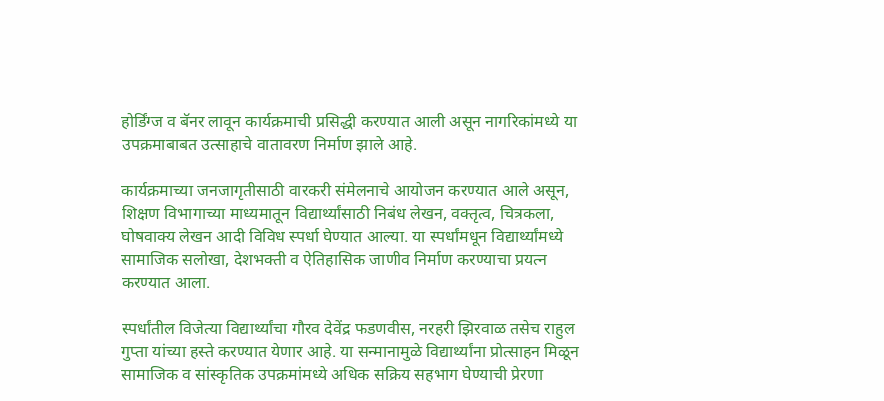होर्डिंग्ज व बॅनर लावून कार्यक्रमाची प्रसिद्धी करण्यात आली असून नागरिकांमध्ये या उपक्रमाबाबत उत्साहाचे वातावरण निर्माण झाले आहे.

कार्यक्रमाच्या जनजागृतीसाठी वारकरी संमेलनाचे आयोजन करण्यात आले असून, शिक्षण विभागाच्या माध्यमातून विद्यार्थ्यांसाठी निबंध लेखन, वक्तृत्व, चित्रकला, घोषवाक्य लेखन आदी विविध स्पर्धा घेण्यात आल्या. या स्पर्धांमधून विद्यार्थ्यांमध्ये सामाजिक सलोखा, देशभक्ती व ऐतिहासिक जाणीव निर्माण करण्याचा प्रयत्न करण्यात आला.

स्पर्धांतील विजेत्या विद्यार्थ्यांचा गौरव देवेंद्र फडणवीस, नरहरी झिरवाळ तसेच राहुल गुप्ता यांच्या हस्ते करण्यात येणार आहे. या सन्मानामुळे विद्यार्थ्यांना प्रोत्साहन मिळून सामाजिक व सांस्कृतिक उपक्रमांमध्ये अधिक सक्रिय सहभाग घेण्याची प्रेरणा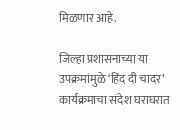मिळणार आहे.

जिल्हा प्रशासनाच्या या उपक्रमांमुळे ‘हिंद दी चादर’ कार्यक्रमाचा संदेश घराघरात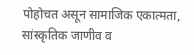पोहोचत असून सामाजिक एकात्मता, सांस्कृतिक जाणीव व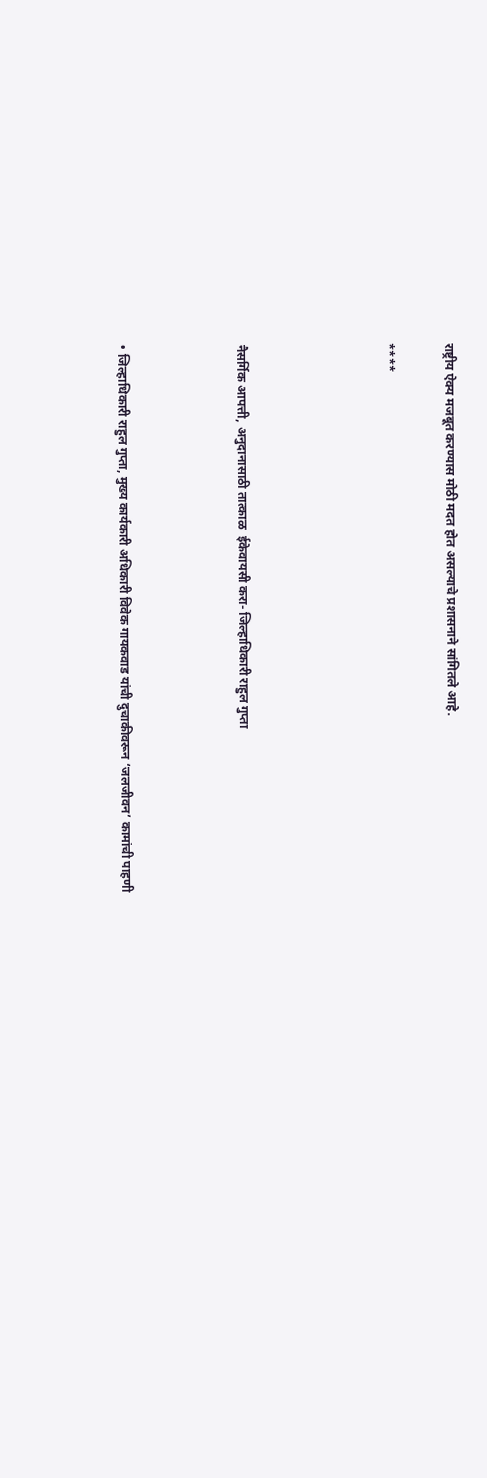राष्ट्रीय ऐक्य मजबूत करण्यास मोठी मदत होत असल्याचे प्रशासनाने सांगितले आहे.

****




नैसर्गिक आपत्ती, अनुदानासाठी तात्काळ  ईकेवायसी करा- जिल्हाधिकारी राहुल गुप्ता



• जिल्हाधिकारी राहुल गुप्ता, मुख्य कार्यकारी अधिकारी विवेक गायकवाड यांची दुचाकीवरून ‘जलजीवन’ कामांची पाहणी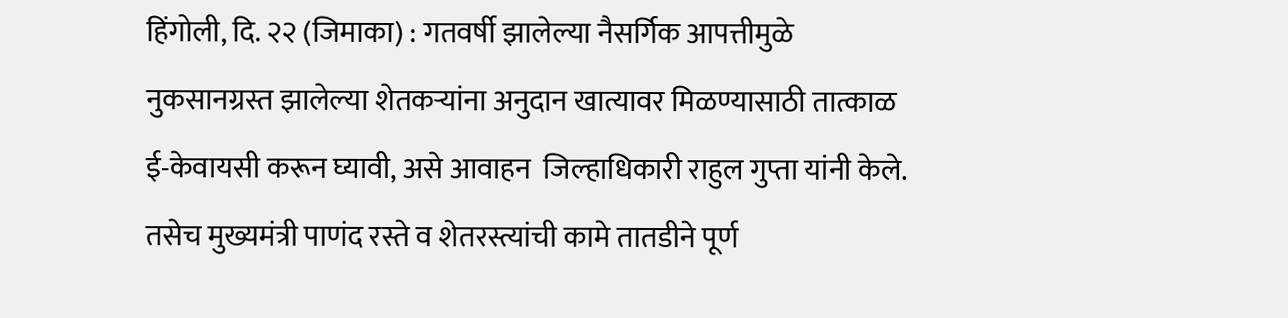हिंगोली, दि. २२ (जिमाका) : गतवर्षी झालेल्या नैसर्गिक आपत्तीमुळे नुकसानग्रस्त झालेल्या शेतकऱ्यांना अनुदान खात्यावर मिळण्यासाठी तात्काळ ई-केवायसी करून घ्यावी, असे आवाहन  जिल्हाधिकारी राहुल गुप्ता यांनी केले. तसेच मुख्यमंत्री पाणंद रस्ते व शेतरस्त्यांची कामे तातडीने पूर्ण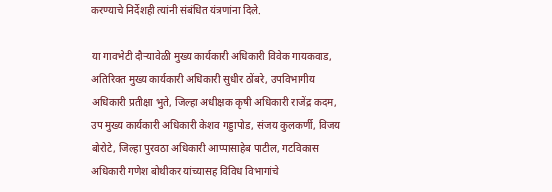करण्याचे निर्देशही त्यांनी संबंधित यंत्रणांना दिले.

या गावभेटी दौऱ्यावेळी मुख्य कार्यकारी अधिकारी विवेक गायकवाड, अतिरिक्त मुख्य कार्यकारी अधिकारी सुधीर ठोंबरे, उपविभागीय अधिकारी प्रतीक्षा भुते, जिल्हा अधीक्षक कृषी अधिकारी राजेंद्र कदम, उप मुख्य कार्यकारी अधिकारी केशव गड्डापोड, संजय कुलकर्णी, विजय बोरोटे, जिल्हा पुरवठा अधिकारी आप्पासाहेब पाटील, गटविकास अधिकारी गणेश बोथीकर यांच्यासह विविध विभागांचे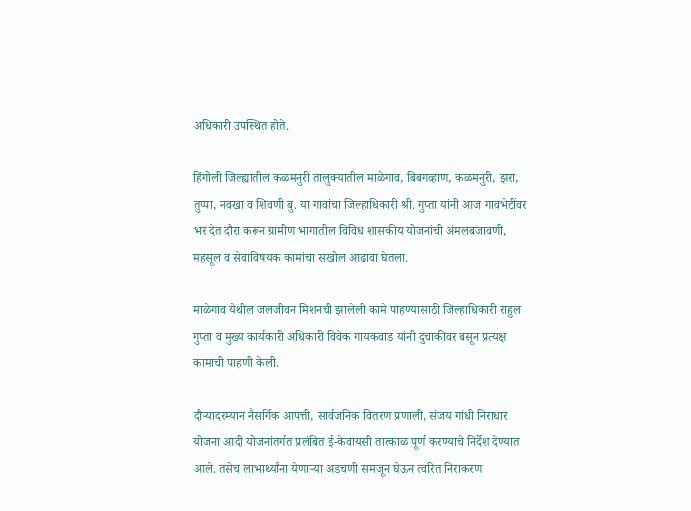अधिकारी उपस्थित होते.

हिंगोली जिल्ह्यातील कळमनुरी तालुक्यातील माळेगाव, बिबगव्हाण, कळमनुरी, झरा, तुप्पा, नवखा व शिवणी बु. या गावांचा जिल्हाधिकारी श्री. गुप्ता यांनी आज गावभेटींवर भर देत दौरा करून ग्रामीण भागातील विविध शासकीय योजनांची अंमलबजावणी, महसूल व सेवाविषयक कामांचा सखोल आढावा घेतला.

माळेगाव येथील जलजीवन मिशनची झालेली कामे पाहण्यासाठी जिल्हाधिकारी राहुल गुप्ता व मुख्य कार्यकारी अधिकारी विवेक गायकवाड यांनी दुचाकीवर बसून प्रत्यक्ष कामाची पाहणी केली.

दौऱ्यादरम्यान नैसर्गिक आपत्ती, सार्वजनिक वितरण प्रणाली, संजय गांधी निराधार योजना आदी योजनांतर्गत प्रलंबित ई-केवायसी तात्काळ पूर्ण करण्याचे निर्देश देण्यात आले. तसेच लाभार्थ्यांना येणाऱ्या अडचणी समजून घेऊन त्वरित निराकरण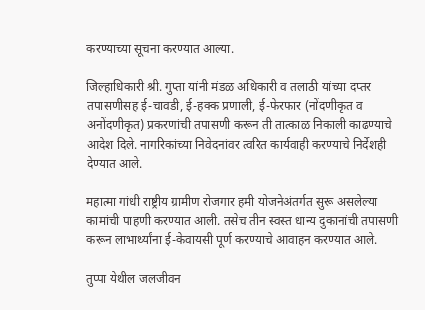करण्याच्या सूचना करण्यात आल्या.

जिल्हाधिकारी श्री. गुप्ता यांनी मंडळ अधिकारी व तलाठी यांच्या दप्तर तपासणीसह ई-चावडी, ई-हक्क प्रणाली, ई-फेरफार (नोंदणीकृत व अनोंदणीकृत) प्रकरणांची तपासणी करून ती तात्काळ निकाली काढण्याचे आदेश दिले. नागरिकांच्या निवेदनांवर त्वरित कार्यवाही करण्याचे निर्देशही देण्यात आले.

महात्मा गांधी राष्ट्रीय ग्रामीण रोजगार हमी योजनेअंतर्गत सुरू असलेल्या कामांची पाहणी करण्यात आली. तसेच तीन स्वस्त धान्य दुकानांची तपासणी करून लाभार्थ्यांना ई-केवायसी पूर्ण करण्याचे आवाहन करण्यात आले.

तुप्पा येथील जलजीवन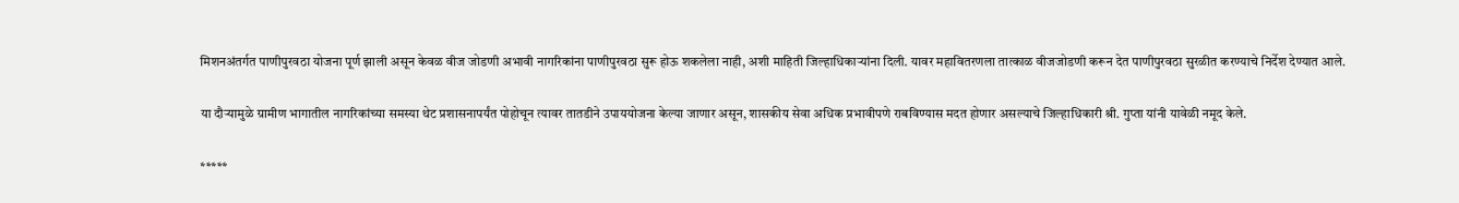मिशनअंतर्गत पाणीपुरवठा योजना पूर्ण झाली असून केवळ वीज जोडणी अभावी नागरिकांना पाणीपुरवठा सुरू होऊ शकलेला नाही, अशी माहिती जिल्हाधिकाऱ्यांना दिली. यावर महावितरणला तात्काळ वीजजोडणी करून देत पाणीपुरवठा सुरळीत करण्याचे निर्देश देण्यात आले.

या दौऱ्यामुळे ग्रामीण भागातील नागरिकांच्या समस्या थेट प्रशासनापर्यंत पोहोचून त्यावर तातडीने उपाययोजना केल्या जाणार असून, शासकीय सेवा अधिक प्रभावीपणे राबविण्यास मदत होणार असल्याचे जिल्हाधिकारी श्री. गुप्ता यांनी यावेळी नमूद केले.

*****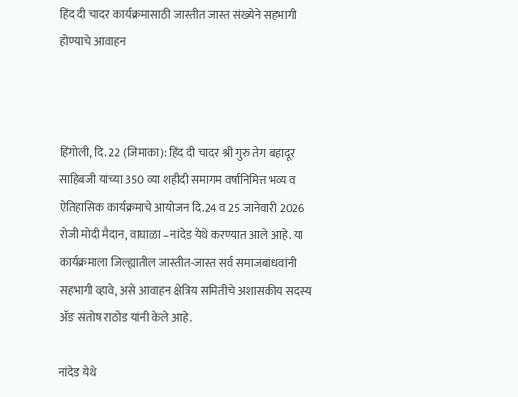हिंद दी चादर कार्यक्रमासाठी जास्तीत जास्त संख्येने सहभागी होण्याचे आवाहन



हिंगोली, दि. 22 (जिमाका): हिंद दी चादर श्री गुरु तेग बहादूर साहिबजी यांच्या 350 व्या शहीदी समागम वर्षानिमित्त भव्य व ऐतिहासिक कार्यक्रमाचे आयोजन दि.24 व 25 जानेवारी 2026 रोजी मोदी मैदान, वाघाळा –नांदेड येथे करण्यात आले आहे. या कार्यक्रमाला जिल्ह्यातील जास्तीत-जास्त सर्व समाजबांधवांनी सहभागी व्हावे, असे आवाहन क्षेत्रिय समितीचे अशासकीय सदस्य ॲङ संतोष राठोड यांनी केले आहे.

नांदेड येथे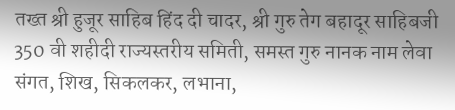तख्त श्री हुजूर साहिब हिंद दी चादर, श्री गुरु तेग बहादूर साहिबजी 350 वी शहीदी राज्यस्तरीय समिती, समस्त गुरु नानक नाम लेवा संगत, शिख, सिकलकर, लभाना,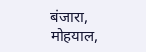बंजारा, मोहयाल,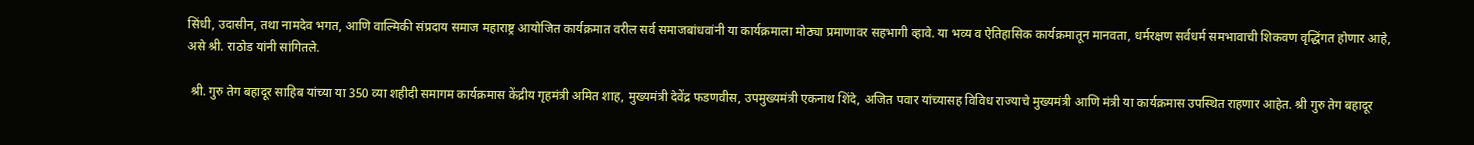सिंधी, उदासीन, तथा नामदेव भगत, आणि वाल्मिकी संप्रदाय समाज महाराष्ट्र आयोजित कार्यक्रमात वरील सर्व समाजबांधवांनी या कार्यक्रमाला मोठ्या प्रमाणावर सहभागी व्हावे. या भव्य व ऐतिहासिक कार्यक्रमातून मानवता, धर्मरक्षण सर्वधर्म समभावाची शिकवण वृद्धिंगत होणार आहे, असे श्री. राठोड यांनी सांगितले.

 श्री. गुरु तेग बहादूर साहिब यांच्या या 350 व्या शहीदी समागम कार्यक्रमास केंद्रीय गृहमंत्री अमित शाह, मुख्यमंत्री देवेंद्र फडणवीस, उपमुख्यमंत्री एकनाथ शिंदे, अजित पवार यांच्यासह विविध राज्याचे मुख्यमंत्री आणि मंत्री या कार्यक्रमास उपस्थित राहणार आहेत. श्री गुरु तेग बहादूर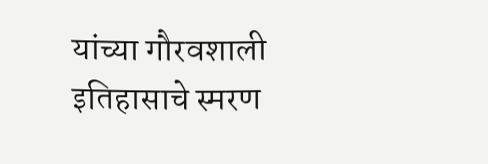यांच्या गौरवशाली इतिहासाचे स्मरण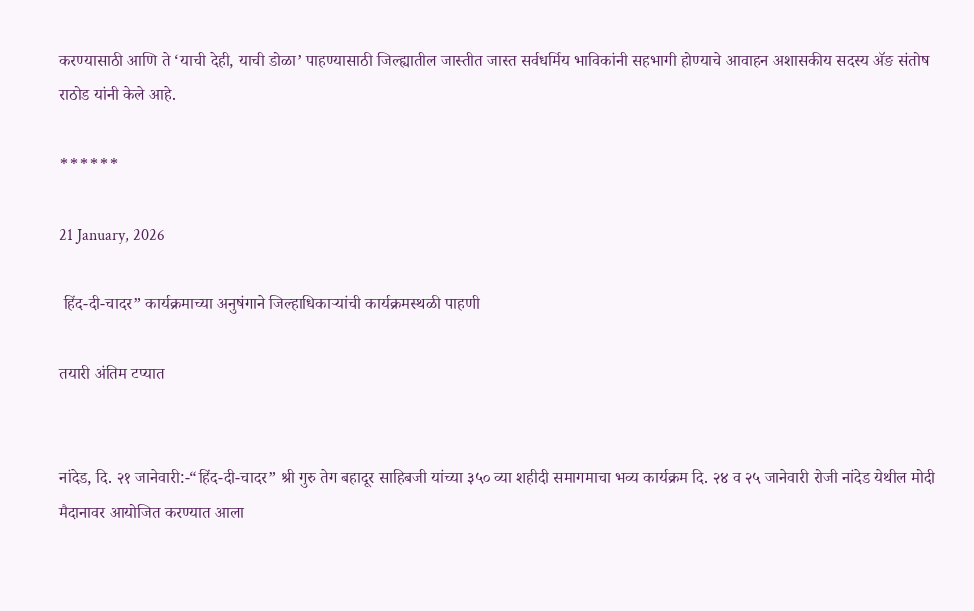करण्यासाठी आणि ते ‘याची देही, याची डोळा’ पाहण्यासाठी जिल्ह्यातील जास्तीत जास्त सर्वधर्मिय भाविकांनी सहभागी होण्याचे आवाहन अशासकीय सदस्य ॲङ संतोष राठोड यांनी केले आहे.

******

21 January, 2026

 हिंद-दी-चादर” कार्यक्रमाच्या अनुषंगाने जिल्हाधिकाऱ्यांची कार्यक्रमस्थळी पाहणी

तयारी अंतिम टप्यात


नांदेड, दि. २१ जानेवारी:-“हिंद-दी-चादर” श्री गुरु तेग बहादूर साहिबजी यांच्या ३५० व्या शहीदी समागमाचा भव्य कार्यक्रम दि. २४ व २५ जानेवारी रोजी नांदेड येथील मोदी मैदानावर आयोजित करण्यात आला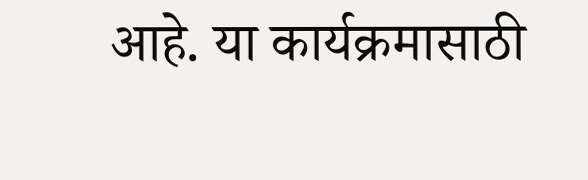आहे. या कार्यक्रमासाठी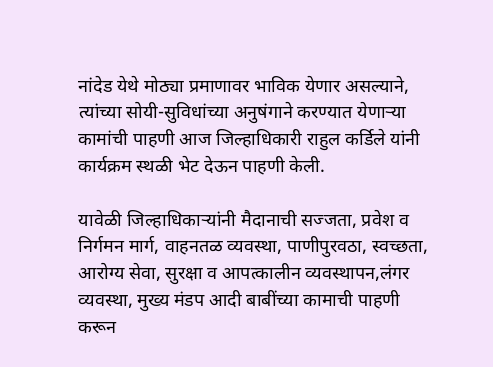नांदेड येथे मोठ्या प्रमाणावर भाविक येणार असल्याने, त्यांच्या सोयी-सुविधांच्या अनुषंगाने करण्यात येणाऱ्या कामांची पाहणी आज जिल्हाधिकारी राहुल कर्डिले यांनी कार्यक्रम स्थळी भेट देऊन पाहणी केली.

यावेळी जिल्हाधिकाऱ्यांनी मैदानाची सज्जता, प्रवेश व निर्गमन मार्ग, वाहनतळ व्यवस्था, पाणीपुरवठा, स्वच्छता, आरोग्य सेवा, सुरक्षा व आपत्कालीन व्यवस्थापन,लंगर व्यवस्था, मुख्य मंडप आदी बाबींच्या कामाची पाहणी करून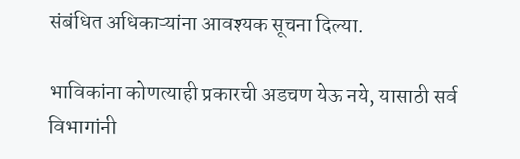संबंधित अधिकाऱ्यांना आवश्यक सूचना दिल्या.

भाविकांना कोणत्याही प्रकारची अडचण येऊ नये, यासाठी सर्व विभागांनी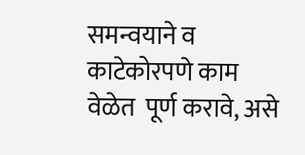समन्वयाने व काटेकोरपणे काम वेळेत  पूर्ण करावे, असे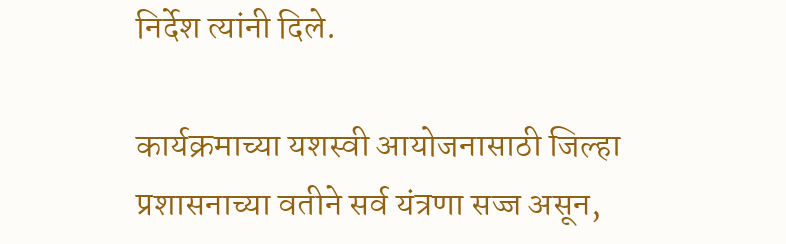निर्देश त्यांनी दिले.

कार्यक्रमाच्या यशस्वी आयोजनासाठी जिल्हा प्रशासनाच्या वतीने सर्व यंत्रणा सज्ज असून,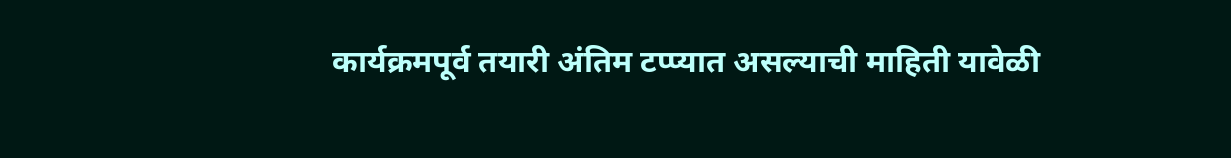कार्यक्रमपूर्व तयारी अंतिम टप्प्यात असल्याची माहिती यावेळी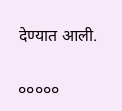देण्यात आली.

०००००